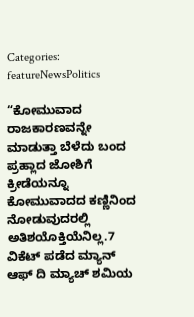Categories: featureNewsPolitics

“ಕೋಮುವಾದ ರಾಜಕಾರಣವನ್ನೇ ಮಾಡುತ್ತಾ ಬೆಳೆದು ಬಂದ ಪ್ರಹ್ಲಾದ ಜೋಶಿಗೆ ಕ್ರೀಡೆಯನ್ನೂ ಕೋಮುವಾದದ ಕಣ್ಣಿನಿಂದ ನೋಡುವುದರಲ್ಲಿ ಅತಿಶಯೊಕ್ತಿಯೆನಿಲ್ಲ.7 ವಿಕೆಟ್ ಪಡೆದ ಮ್ಯಾನ್ ಆಫ್ ದಿ ಮ್ಯಾಚ್ ಶಮಿಯ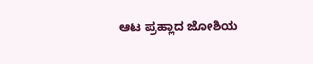ಆಟ ಪ್ರಹ್ಲಾದ ಜೋಶಿಯ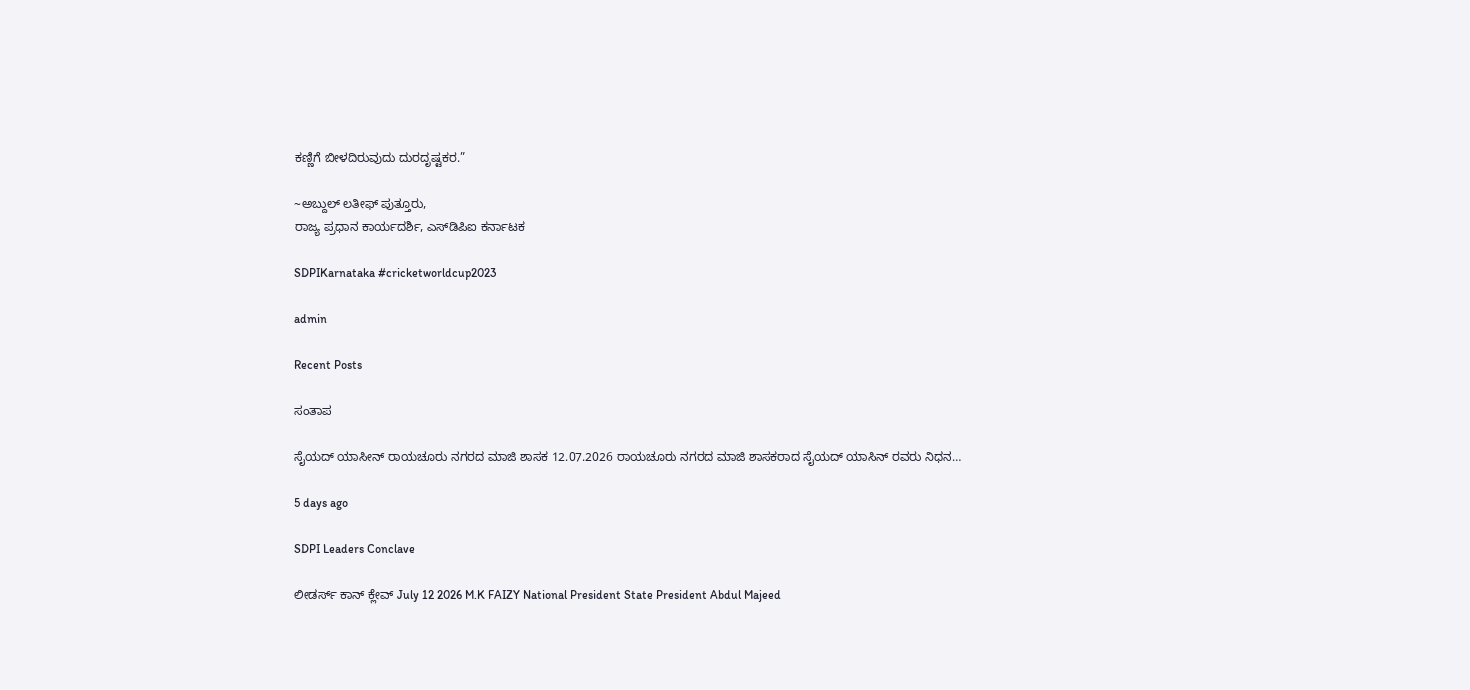ಕಣ್ಣಿಗೆ ಬೀಳದಿರುವುದು ದುರದೃಷ್ಟಕರ.”

~ಅಬ್ದುಲ್ ಲತೀಫ್ ಪುತ್ತೂರು,
ರಾಜ್ಯ ಪ್ರಧಾನ ಕಾರ್ಯದರ್ಶಿ, ಎಸ್‌ಡಿಪಿಐ ಕರ್ನಾಟಕ

SDPIKarnataka #cricketworldcup2023

admin

Recent Posts

ಸಂತಾಪ

ಸೈಯದ್ ಯಾಸೀನ್ ರಾಯಚೂರು ನಗರದ ಮಾಜಿ ಶಾಸಕ 12.07.2026 ರಾಯಚೂರು ನಗರದ ಮಾಜಿ ಶಾಸಕರಾದ ಸೈಯದ್ ಯಾಸಿನ್ ರವರು ನಿಧನ…

5 days ago

SDPI Leaders Conclave

ಲೀಡರ್ಸ್‌ ಕಾನ್ ಕ್ಲೇವ್ July 12 2026 M.K FAIZY National President State President Abdul Majeed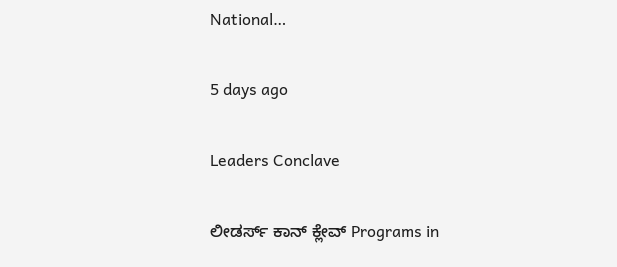National…

5 days ago

Leaders Conclave

ಲೀಡರ್ಸ್‌ ಕಾನ್ ಕ್ಲೇವ್ Programs in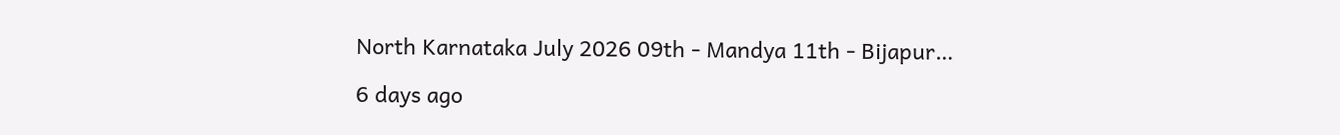North Karnataka July 2026 09th - Mandya 11th - Bijapur…

6 days ago